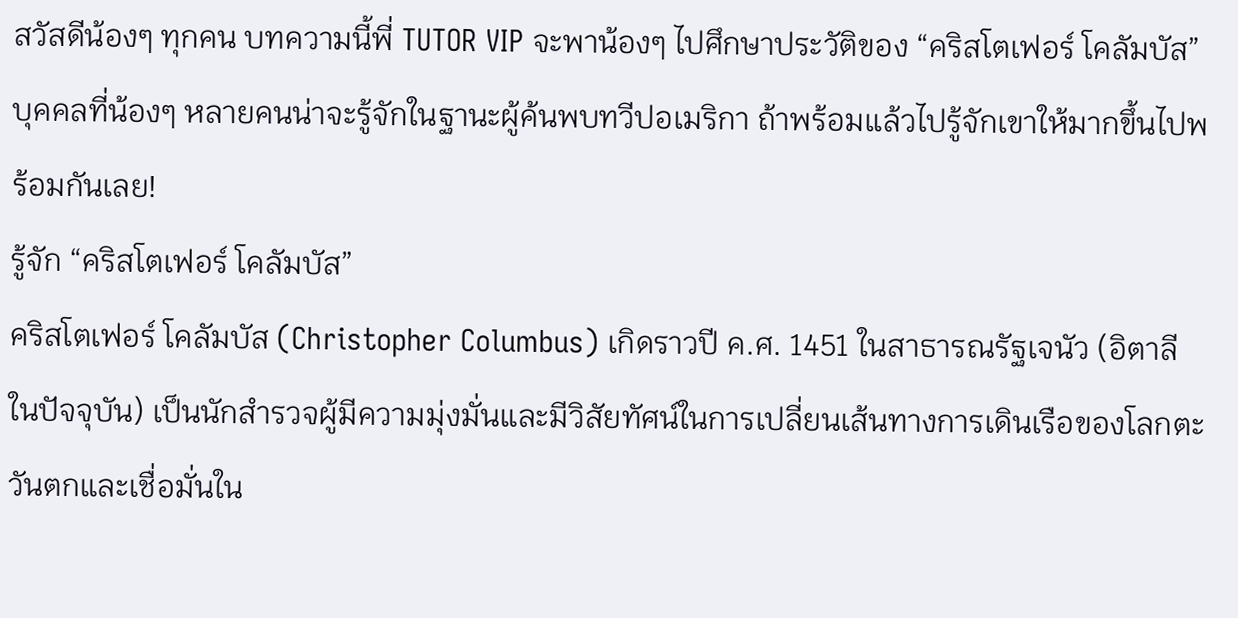สวัสดีน้องๆ ทุกคน บทความนี้พี่ TUTOR VIP จะพาน้องๆ ไปศึกษาประวัติของ “คริสโตเฟอร์ โคลัมบัส” บุคคลที่น้องๆ หลายคนน่าจะรู้จักในฐานะผู้ค้นพบทวีปอเมริกา ถ้าพร้อมแล้วไปรู้จักเขาให้มากขึ้นไปพร้อมกันเลย!
รู้จัก “คริสโตเฟอร์ โคลัมบัส”
คริสโตเฟอร์ โคลัมบัส (Christopher Columbus) เกิดราวปี ค.ศ. 1451 ในสาธารณรัฐเจนัว (อิตาลีในปัจจุบัน) เป็นนักสำรวจผู้มีความมุ่งมั่นและมีวิสัยทัศน์ในการเปลี่ยนเส้นทางการเดินเรือของโลกตะวันตกและเชื่อมั่นใน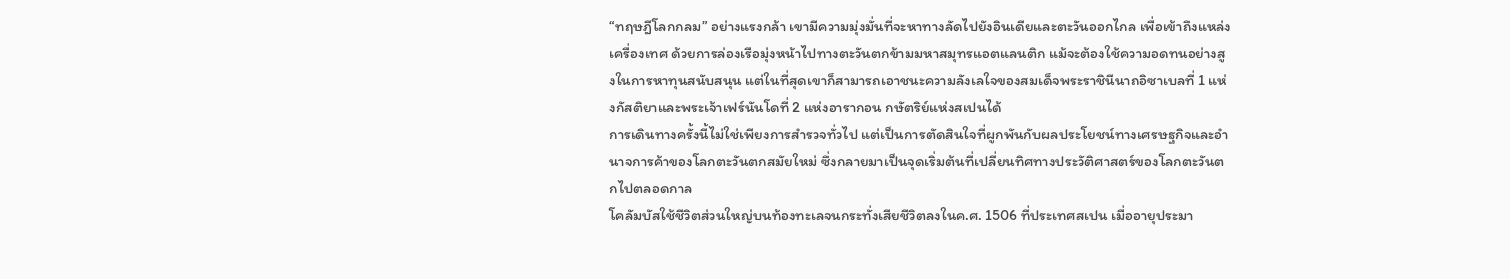“ทฤษฎีโลกกลม” อย่างแรงกล้า เขามีความมุ่งมั่นที่จะหาทางลัดไปยังอินเดียและตะวันออกไกล เพื่อเข้าถึงแหล่งเครื่องเทศ ด้วยการล่องเรือมุ่งหน้าไปทางตะวันตกข้ามมหาสมุทรแอตแลนติก แม้จะต้องใช้ความอดทนอย่างสูงในการหาทุนสนับสนุน แต่ในที่สุดเขาก็สามารถเอาชนะความลังเลใจของสมเด็จพระราชินีนาถอิซาเบลที่ 1 แห่งกัสติยาและพระเจ้าเฟร์นันโดที่ 2 แห่งอารากอน กษัตริย์แห่งสเปนได้
การเดินทางครั้งนี้ไม่ใช่เพียงการสำรวจทั่วไป แต่เป็นการตัดสินใจที่ผูกพันกับผลประโยชน์ทางเศรษฐกิจและอำนาจการค้าของโลกตะวันตกสมัยใหม่ ซึ่งกลายมาเป็นจุดเริ่มต้นที่เปลี่ยนทิศทางประวัติศาสตร์ของโลกตะวันตกไปตลอดกาล
โคลัมบัสใช้ชีวิตส่วนใหญ่บนท้องทะเลจนกระทั่งเสียชีวิตลงในค.ศ. 1506 ที่ประเทศสเปน เมื่ออายุประมา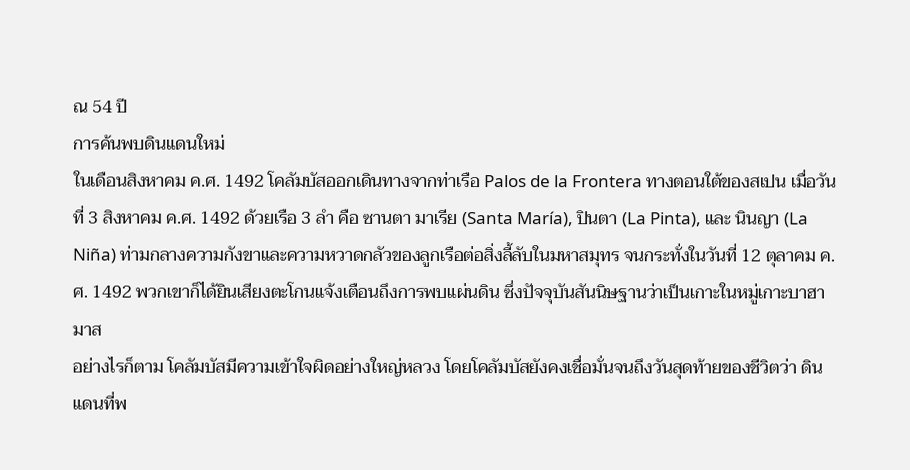ณ 54 ปี
การค้นพบดินแดนใหม่
ในเดือนสิงหาคม ค.ศ. 1492 โคลัมบัสออกเดินทางจากท่าเรือ Palos de la Frontera ทางตอนใต้ของสเปน เมื่อวันที่ 3 สิงหาคม ค.ศ. 1492 ด้วยเรือ 3 ลำ คือ ซานตา มาเรีย (Santa María), ปินตา (La Pinta), และ นินญา (La Niña) ท่ามกลางความกังขาและความหวาดกลัวของลูกเรือต่อสิ่งลี้ลับในมหาสมุทร จนกระทั่งในวันที่ 12 ตุลาคม ค.ศ. 1492 พวกเขาก็ได้ยินเสียงตะโกนแจ้งเตือนถึงการพบแผ่นดิน ซึ่งปัจจุบันสันนิษฐานว่าเป็นเกาะในหมู่เกาะบาฮามาส
อย่างไรก็ตาม โคลัมบัสมีความเข้าใจผิดอย่างใหญ่หลวง โดยโคลัมบัสยังคงเชื่อมั่นจนถึงวันสุดท้ายของชีวิตว่า ดินแดนที่พ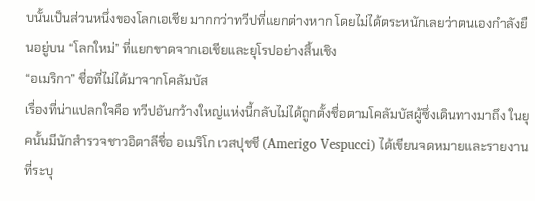บนั้นเป็นส่วนหนึ่งของโลกเอเชีย มากกว่าทวีปที่แยกต่างหาก โดยไม่ได้ตระหนักเลยว่าตนเองกำลังยืนอยู่บน “โลกใหม่” ที่แยกขาดจากเอเชียและยุโรปอย่างสิ้นเชิง
“อเมริกา” ชื่อที่ไม่ได้มาจากโคลัมบัส
เรื่องที่น่าแปลกใจคือ ทวีปอันกว้างใหญ่แห่งนี้กลับไม่ได้ถูกตั้งชื่อตามโคลัมบัสผู้ซึ่งเดินทางมาถึง ในยุคนั้นมีนักสำรวจชาวอิตาลีชื่อ อเมริโก เวสปุชชี (Amerigo Vespucci) ได้เขียนจดหมายและรายงานที่ระบุ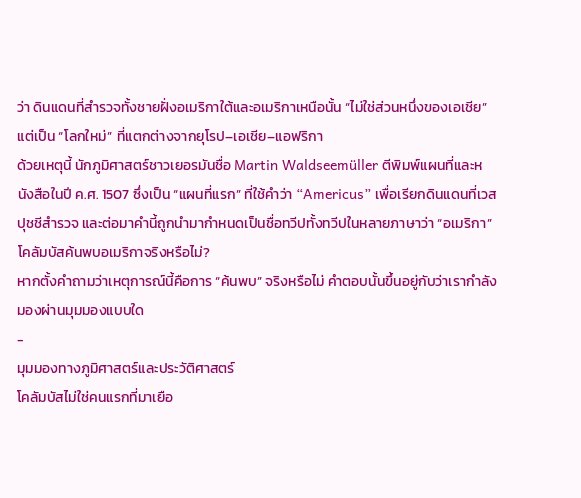ว่า ดินแดนที่สำรวจทั้งชายฝั่งอเมริกาใต้และอเมริกาเหนือนั้น “ไม่ใช่ส่วนหนึ่งของเอเชีย” แต่เป็น “โลกใหม่” ที่แตกต่างจากยุโรป–เอเชีย–แอฟริกา
ด้วยเหตุนี้ นักภูมิศาสตร์ชาวเยอรมันชื่อ Martin Waldseemüller ตีพิมพ์แผนที่และหนังสือในปี ค.ศ. 1507 ซึ่งเป็น “แผนที่แรก” ที่ใช้คำว่า “Americus” เพื่อเรียกดินแดนที่เวสปุชชีสำรวจ และต่อมาคำนี้ถูกนำมากำหนดเป็นชื่อทวีปทั้งทวีปในหลายภาษาว่า “อเมริกา”
โคลัมบัสค้นพบอเมริกาจริงหรือไม่?
หากตั้งคำถามว่าเหตุการณ์นี้คือการ “ค้นพบ” จริงหรือไม่ คำตอบนั้นขึ้นอยู่กับว่าเรากำลังมองผ่านมุมมองแบบใด
-
มุมมองทางภูมิศาสตร์และประวัติศาสตร์
โคลัมบัสไม่ใช่คนแรกที่มาเยือ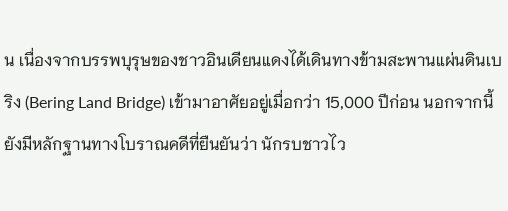น เนื่องจากบรรพบุรุษของชาวอินเดียนแดงได้เดินทางข้ามสะพานแผ่นดินเบริง (Bering Land Bridge) เข้ามาอาศัยอยู่เมื่อกว่า 15,000 ปีก่อน นอกจากนี้ยังมีหลักฐานทางโบราณคดีที่ยืนยันว่า นักรบชาวไว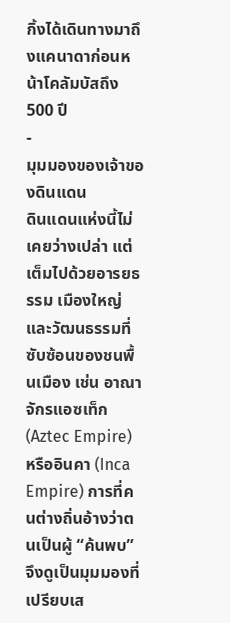กิ้งได้เดินทางมาถึงแคนาดาก่อนหน้าโคลัมบัสถึง 500 ปี
-
มุมมองของเจ้าของดินแดน
ดินแดนแห่งนี้ไม่เคยว่างเปล่า แต่เต็มไปด้วยอารยธรรม เมืองใหญ่ และวัฒนธรรมที่ซับซ้อนของชนพื้นเมือง เช่น อาณาจักรแอซเท็ก (Aztec Empire) หรืออินคา (Inca Empire) การที่คนต่างถิ่นอ้างว่าตนเป็นผู้ “ค้นพบ” จึงดูเป็นมุมมองที่เปรียบเส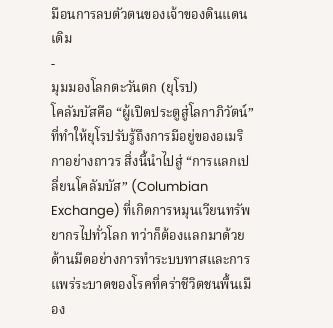มือนการลบตัวตนของเจ้าของดินแดนเดิม
-
มุมมองโลกตะวันตก (ยุโรป)
โคลัมบัสคือ “ผู้เปิดประตูสู่โลกาภิวัตน์” ที่ทำให้ยุโรปรับรู้ถึงการมีอยู่ของอเมริกาอย่างถาวร สิ่งนี้นำไปสู่ “การแลกเปลี่ยนโคลัมบัส” (Columbian Exchange) ที่เกิดการหมุนเวียนทรัพยากรไปทั่วโลก ทว่าก็ต้องแลกมาด้วยด้านมืดอย่างการทำระบบทาสและการแพร่ระบาดของโรคที่คร่าชีวิตชนพื้นเมือง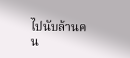ไปนับล้านคน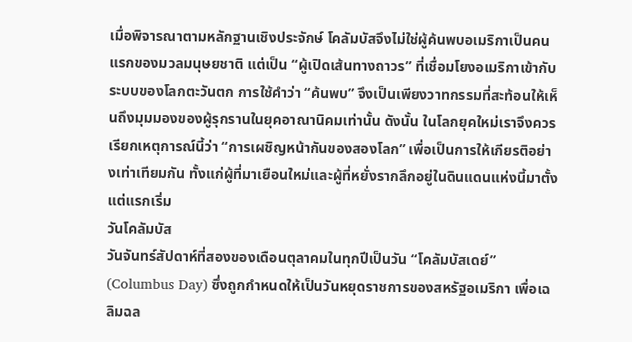เมื่อพิจารณาตามหลักฐานเชิงประจักษ์ โคลัมบัสจึงไม่ใช่ผู้ค้นพบอเมริกาเป็นคนแรกของมวลมนุษยชาติ แต่เป็น “ผู้เปิดเส้นทางถาวร” ที่เชื่อมโยงอเมริกาเข้ากับระบบของโลกตะวันตก การใช้คำว่า “ค้นพบ” จึงเป็นเพียงวาทกรรมที่สะท้อนให้เห็นถึงมุมมองของผู้รุกรานในยุคอาณานิคมเท่านั้น ดังนั้น ในโลกยุคใหม่เราจึงควรเรียกเหตุการณ์นี้ว่า “การเผชิญหน้ากันของสองโลก” เพื่อเป็นการให้เกียรติอย่างเท่าเทียมกัน ทั้งแก่ผู้ที่มาเยือนใหม่และผู้ที่หยั่งรากลึกอยู่ในดินแดนแห่งนี้มาตั้งแต่แรกเริ่ม
วันโคลัมบัส
วันจันทร์สัปดาห์ที่สองของเดือนตุลาคมในทุกปีเป็นวัน “โคลัมบัสเดย์” (Columbus Day) ซึ่งถูกกำหนดให้เป็นวันหยุดราชการของสหรัฐอเมริกา เพื่อเฉลิมฉล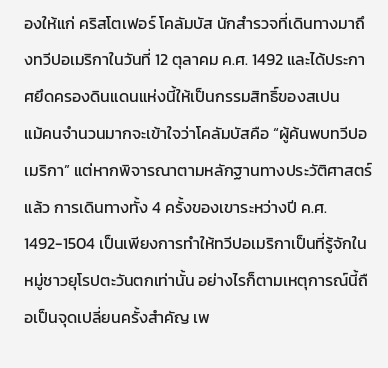องให้แก่ คริสโตเฟอร์ โคลัมบัส นักสำรวจที่เดินทางมาถึงทวีปอเมริกาในวันที่ 12 ตุลาคม ค.ศ. 1492 และได้ประกาศยึดครองดินแดนแห่งนี้ให้เป็นกรรมสิทธิ์ของสเปน
แม้คนจำนวนมากจะเข้าใจว่าโคลัมบัสคือ “ผู้ค้นพบทวีปอเมริกา” แต่หากพิจารณาตามหลักฐานทางประวัติศาสตร์แล้ว การเดินทางทั้ง 4 ครั้งของเขาระหว่างปี ค.ศ. 1492-1504 เป็นเพียงการทำให้ทวีปอเมริกาเป็นที่รู้จักในหมู่ชาวยุโรปตะวันตกเท่านั้น อย่างไรก็ตามเหตุการณ์นี้ถือเป็นจุดเปลี่ยนครั้งสำคัญ เพ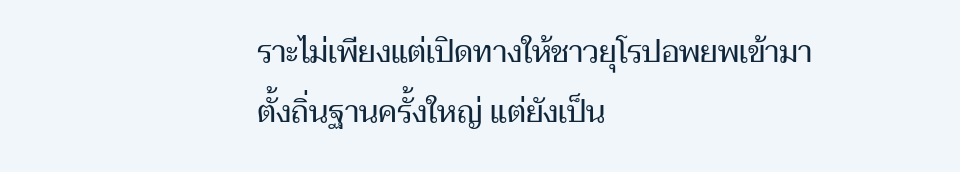ราะไม่เพียงแต่เปิดทางให้ชาวยุโรปอพยพเข้ามาตั้งถิ่นฐานครั้งใหญ่ แต่ยังเป็น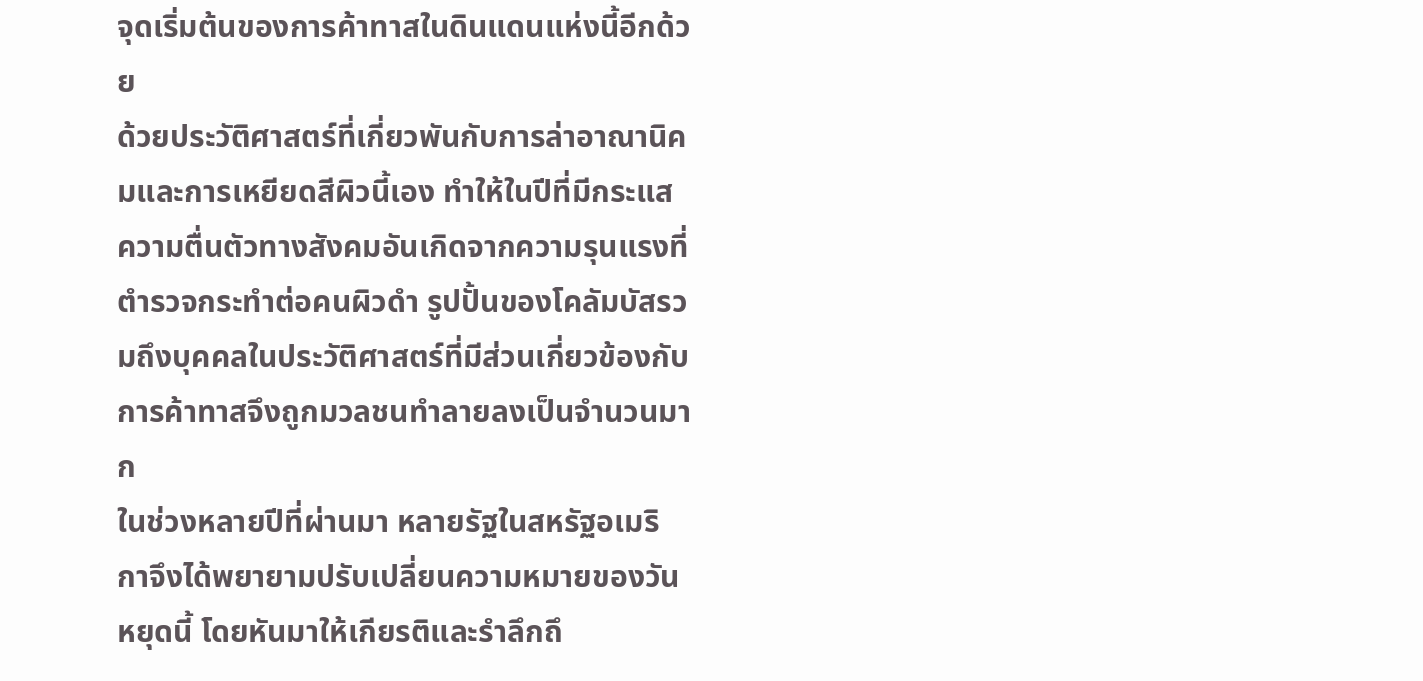จุดเริ่มต้นของการค้าทาสในดินแดนแห่งนี้อีกด้วย
ด้วยประวัติศาสตร์ที่เกี่ยวพันกับการล่าอาณานิคมและการเหยียดสีผิวนี้เอง ทำให้ในปีที่มีกระแสความตื่นตัวทางสังคมอันเกิดจากความรุนแรงที่ตำรวจกระทำต่อคนผิวดำ รูปปั้นของโคลัมบัสรวมถึงบุคคลในประวัติศาสตร์ที่มีส่วนเกี่ยวข้องกับการค้าทาสจึงถูกมวลชนทำลายลงเป็นจำนวนมาก
ในช่วงหลายปีที่ผ่านมา หลายรัฐในสหรัฐอเมริกาจึงได้พยายามปรับเปลี่ยนความหมายของวันหยุดนี้ โดยหันมาให้เกียรติและรำลึกถึ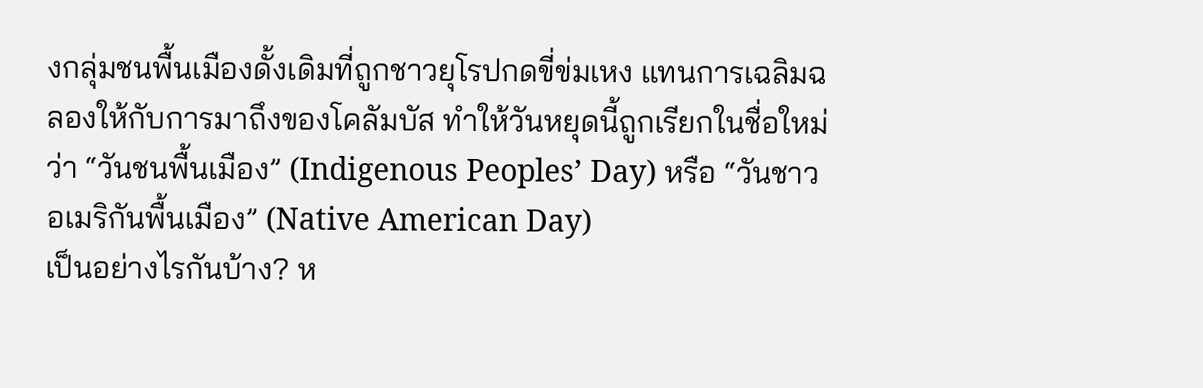งกลุ่มชนพื้นเมืองดั้งเดิมที่ถูกชาวยุโรปกดขี่ข่มเหง แทนการเฉลิมฉลองให้กับการมาถึงของโคลัมบัส ทำให้วันหยุดนี้ถูกเรียกในชื่อใหม่ว่า “วันชนพื้นเมือง” (Indigenous Peoples’ Day) หรือ “วันชาวอเมริกันพื้นเมือง” (Native American Day)
เป็นอย่างไรกันบ้าง? ห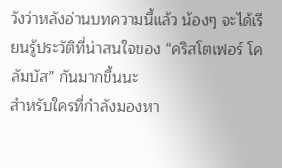วังว่าหลังอ่านบทความนี้แล้ว น้องๆ จะได้เรียนรู้ประวัติที่น่าสนใจของ “คริสโตเฟอร์ โคลัมบัส” กันมากขึ้นนะ
สำหรับใครที่กำลังมองหา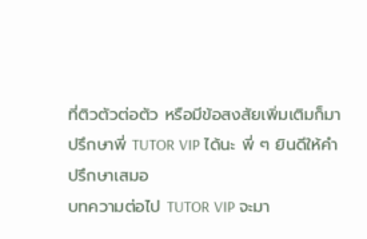ที่ติวตัวต่อตัว หรือมีข้อสงสัยเพิ่มเติมก็มาปรึกษาพี่ TUTOR VIP ได้นะ พี่ ๆ ยินดีให้คำปรึกษาเสมอ
บทความต่อไป TUTOR VIP จะมา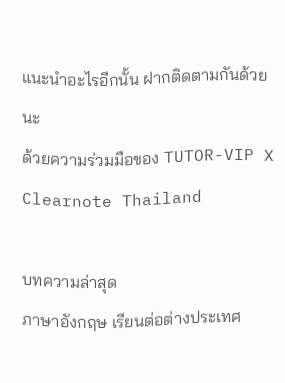แนะนำอะไรอีกนั้น ฝากติดตามกันด้วยนะ
ด้วยความร่วมมือของ TUTOR-VIP X Clearnote Thailand

บทความล่าสุด
ภาษาอังกฤษ เรียนต่อต่างประเทศ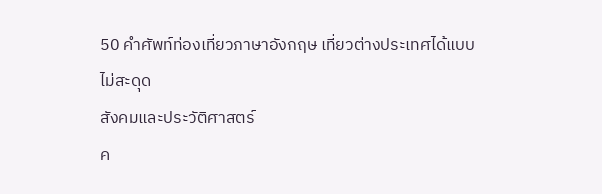50 คำศัพท์ท่องเที่ยวภาษาอังกฤษ เที่ยวต่างประเทศได้แบบไม่สะดุด
สังคมและประวัติศาสตร์
ค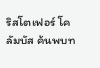ริสโตเฟอร์ โคลัมบัส ค้นพบท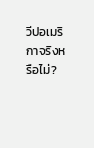วีปอเมริกาจริงหรือไม่?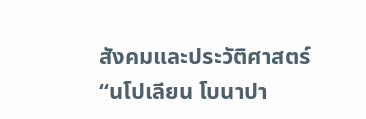สังคมและประวัติศาสตร์
“นโปเลียน โบนาปา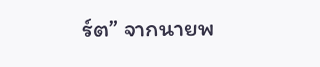ร์ต” จากนายพ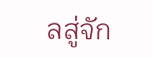ลสู่จัก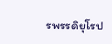รพรรดิยุโรป